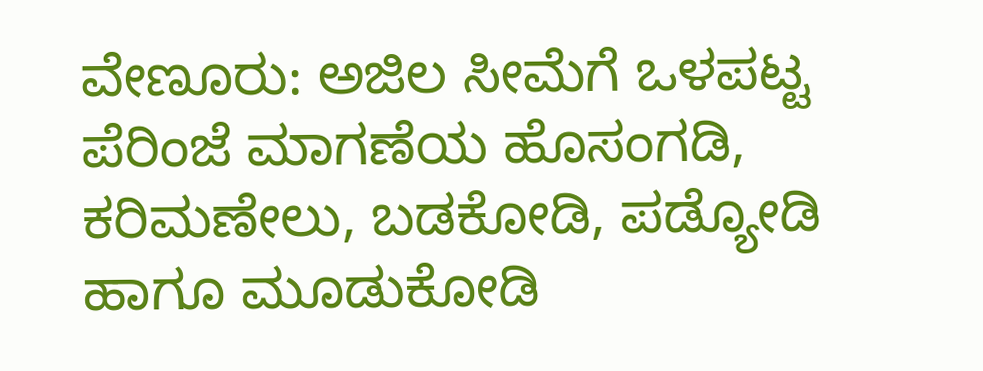ವೇಣೂರು: ಅಜಿಲ ಸೀಮೆಗೆ ಒಳಪಟ್ಟ ಪೆರಿಂಜೆ ಮಾಗಣೆಯ ಹೊಸಂಗಡಿ, ಕರಿಮಣೇಲು, ಬಡಕೋಡಿ, ಪಡ್ಯೋಡಿ ಹಾಗೂ ಮೂಡುಕೋಡಿ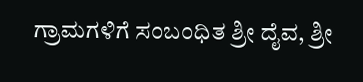ಗ್ರಾಮಗಳಿಗೆ ಸಂಬಂಧಿತ ಶ್ರೀ ದೈವ, ಶ್ರೀ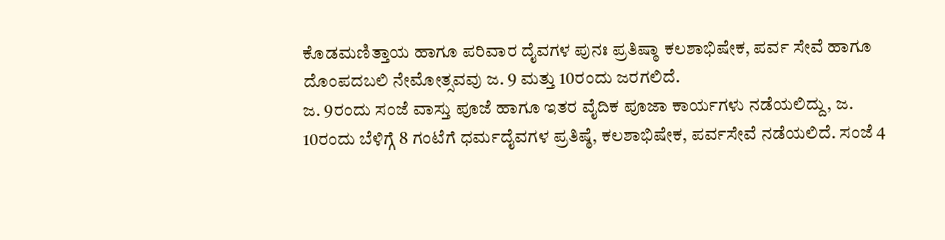ಕೊಡಮಣಿತ್ತಾಯ ಹಾಗೂ ಪರಿವಾರ ದೈವಗಳ ಪುನಃ ಪ್ರತಿಷ್ಠಾ ಕಲಶಾಭಿಷೇಕ, ಪರ್ವ ಸೇವೆ ಹಾಗೂ ದೊಂಪದಬಲಿ ನೇಮೋತ್ಸವವು ಜ. 9 ಮತ್ತು 10ರಂದು ಜರಗಲಿದೆ.
ಜ. 9ರಂದು ಸಂಜೆ ವಾಸ್ತು ಪೂಜೆ ಹಾಗೂ ಇತರ ವೈದಿಕ ಪೂಜಾ ಕಾರ್ಯಗಳು ನಡೆಯಲಿದ್ದು, ಜ. 10ರಂದು ಬೆಳಿಗ್ಗೆ 8 ಗಂಟೆಗೆ ಧರ್ಮದೈವಗಳ ಪ್ರತಿಷ್ಠೆ, ಕಲಶಾಭಿಷೇಕ, ಪರ್ವಸೇವೆ ನಡೆಯಲಿದೆ. ಸಂಜೆ 4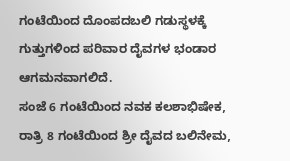ಗಂಟೆಯಿಂದ ದೊಂಪದಬಲಿ ಗಡುಸ್ಥಳಕ್ಕೆ ಗುತ್ತುಗಳಿಂದ ಪರಿವಾರ ದೈವಗಳ ಭಂಡಾರ ಆಗಮನವಾಗಲಿದೆ.
ಸಂಜೆ 6 ಗಂಟೆಯಿಂದ ನವಕ ಕಲಶಾಭಿಷೇಕ, ರಾತ್ರಿ 8 ಗಂಟೆಯಿಂದ ಶ್ರೀ ದೈವದ ಬಲಿನೇಮ,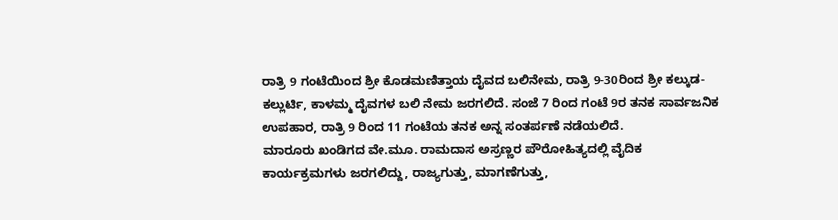ರಾತ್ರಿ 9 ಗಂಟೆಯಿಂದ ಶ್ರೀ ಕೊಡಮಣಿತ್ತಾಯ ದೈವದ ಬಲಿನೇಮ, ರಾತ್ರಿ 9-30ರಿಂದ ಶ್ರೀ ಕಲ್ಕುಡ-ಕಲ್ಲುರ್ಟಿ, ಕಾಳಮ್ಮ ದೈವಗಳ ಬಲಿ ನೇಮ ಜರಗಲಿದೆ. ಸಂಜೆ 7 ರಿಂದ ಗಂಟೆ 9ರ ತನಕ ಸಾರ್ವಜನಿಕ ಉಪಹಾರ, ರಾತ್ರಿ 9 ರಿಂದ 11 ಗಂಟೆಯ ತನಕ ಅನ್ನ ಸಂತರ್ಪಣೆ ನಡೆಯಲಿದೆ.
ಮಾರೂರು ಖಂಡಿಗದ ವೇ.ಮೂ. ರಾಮದಾಸ ಅಸ್ರಣ್ಣರ ಪೌರೋಹಿತ್ಯದಲ್ಲಿ ವೈದಿಕ ಕಾರ್ಯಕ್ರಮಗಳು ಜರಗಲಿದ್ದು, ರಾಜ್ಯಗುತ್ತು, ಮಾಗಣೆಗುತ್ತು,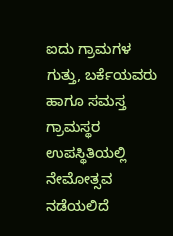ಐದು ಗ್ರಾಮಗಳ ಗುತ್ತು, ಬರ್ಕೆಯವರು ಹಾಗೂ ಸಮಸ್ತ ಗ್ರಾಮಸ್ಥರ ಉಪಸ್ಥಿತಿಯಲ್ಲಿ ನೇಮೋತ್ಸವ ನಡೆಯಲಿದೆ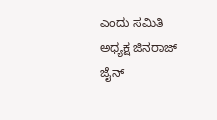ಎಂದು ಸಮಿತಿ ಅಧ್ಯಕ್ಷ ಜಿನರಾಜ್ ಜೈನ್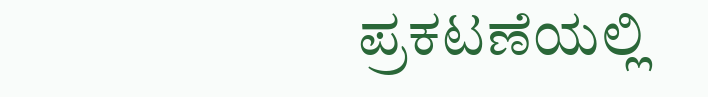ಪ್ರಕಟಣೆಯಲ್ಲಿ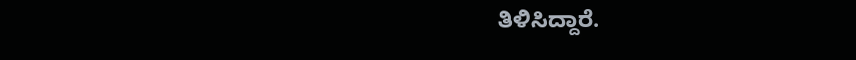ತಿಳಿಸಿದ್ದಾರೆ.